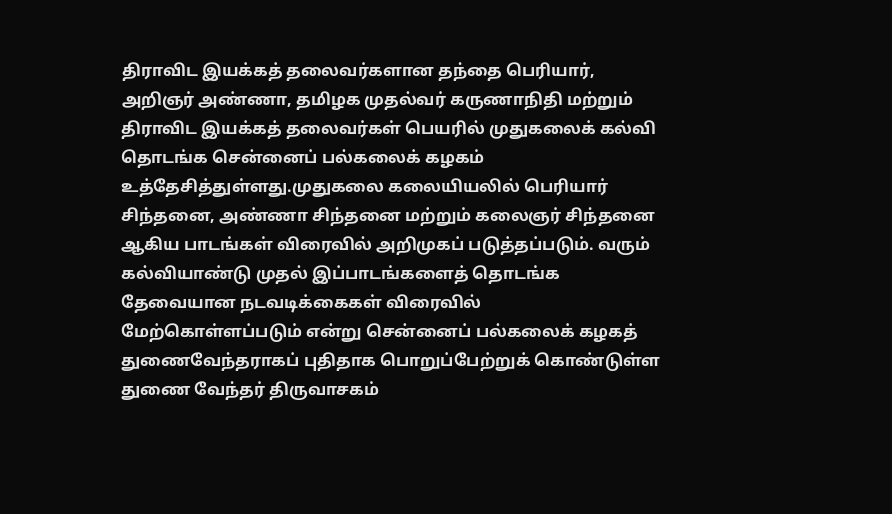திராவிட இயக்கத் தலைவர்களான தந்தை பெரியார், அறிஞர் அண்ணா, தமிழக முதல்வர் கருணாநிதி மற்றும் திராவிட இயக்கத் தலைவர்கள் பெயரில் முதுகலைக் கல்வி தொடங்க சென்னைப் பல்கலைக் கழகம் உத்தேசித்துள்ளது.முதுகலை கலையியலில் பெரியார் சிந்தனை, அண்ணா சிந்தனை மற்றும் கலைஞர் சிந்தனை ஆகிய பாடங்கள் விரைவில் அறிமுகப் படுத்தப்படும். வரும் கல்வியாண்டு முதல் இப்பாடங்களைத் தொடங்க தேவையான நடவடிக்கைகள் விரைவில் மேற்கொள்ளப்படும் என்று சென்னைப் பல்கலைக் கழகத் துணைவேந்தராகப் புதிதாக பொறுப்பேற்றுக் கொண்டுள்ள துணை வேந்தர் திருவாசகம்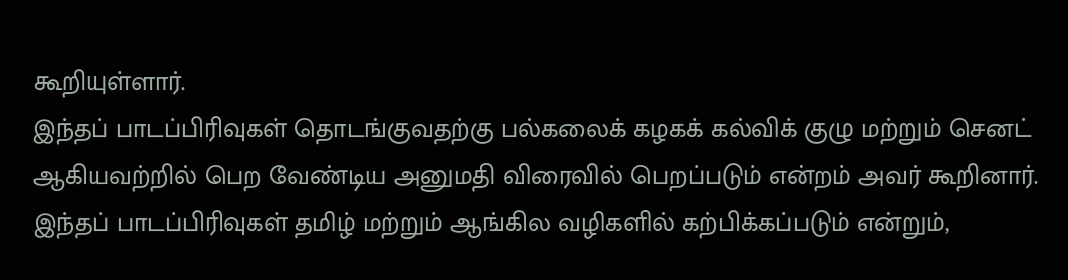கூறியுள்ளார்.
இந்தப் பாடப்பிரிவுகள் தொடங்குவதற்கு பல்கலைக் கழகக் கல்விக் குழு மற்றும் செனட் ஆகியவற்றில் பெற வேண்டிய அனுமதி விரைவில் பெறப்படும் என்றம் அவர் கூறினார்.
இந்தப் பாடப்பிரிவுகள் தமிழ் மற்றும் ஆங்கில வழிகளில் கற்பிக்கப்படும் என்றும்,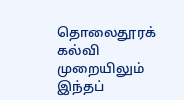தொலைதூரக் கல்வி முறையிலும் இந்தப்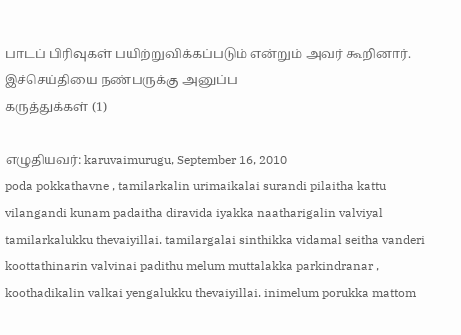பாடப் பிரிவுகள் பயிற்றுவிக்கப்படும் என்றும் அவர் கூறினார்.
இச்செய்தியை நண்பருக்கு அனுப்ப
கருத்துக்கள் (1)

எழுதியவர்: karuvaimurugu, September 16, 2010
poda pokkathavne , tamilarkalin urimaikalai surandi pilaitha kattu vilangandi kunam padaitha diravida iyakka naatharigalin valviyal tamilarkalukku thevaiyillai. tamilargalai sinthikka vidamal seitha vanderi koottathinarin valvinai padithu melum muttalakka parkindranar , koothadikalin valkai yengalukku thevaiyillai. inimelum porukka mattom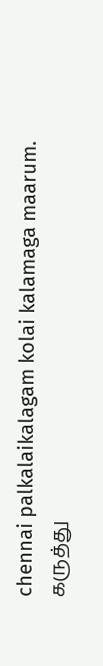chennai palkalaikalagam kolai kalamaga maarum.
கருத்து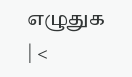எழுதுக
| <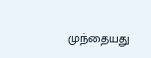முந்தையது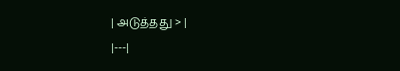| அடுத்தது > |
|---|